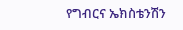የግብርና ኤክስቴንሽን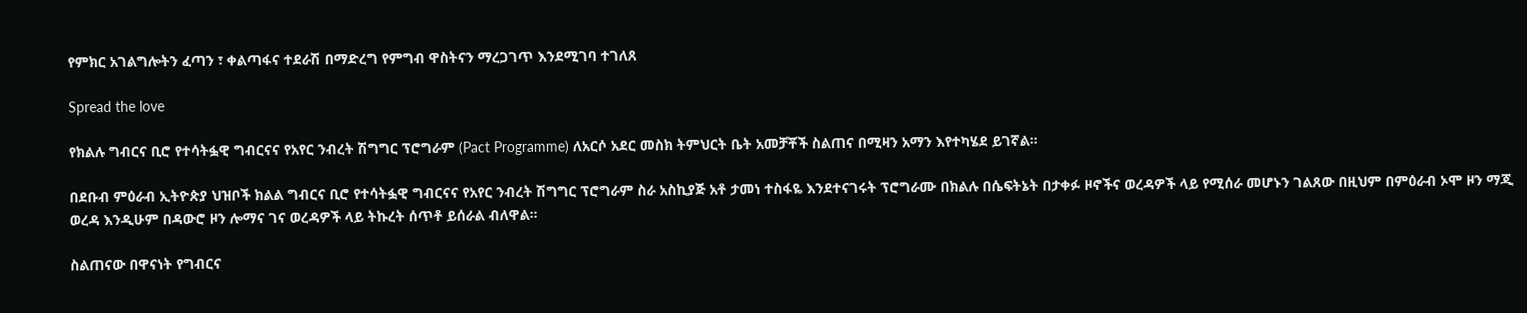የምክር አገልግሎትን ፈጣን ፣ ቀልጣፋና ተደራሽ በማድረግ የምግብ ዋስትናን ማረጋገጥ እንደሚገባ ተገለጸ

Spread the love

የክልሉ ግብርና ቢሮ የተሳትፏዊ ግብርናና የአየር ንብረት ሽግግር ፕሮግራም (Pact Programme) ለአርሶ አደር መስክ ትምህርት ቤት አመቻቾች ስልጠና በሚዛን አማን እየተካሄደ ይገኛል።

በደቡብ ምዕራብ ኢትዮጵያ ህዝቦች ክልል ግብርና ቢሮ የተሳትፏዊ ግብርናና የአየር ንብረት ሽግግር ፕሮግራም ስራ አስኪያጅ አቶ ታመነ ተስፋዬ እንደተናገሩት ፕሮግራሙ በክልሉ በሴፍትኔት በታቀፉ ዞኖችና ወረዳዎች ላይ የሚሰራ መሆኑን ገልጸው በዚህም በምዕራብ ኦሞ ዞን ማጂ ወረዳ እንዲሁም በዳውሮ ዞን ሎማና ገና ወረዳዎች ላይ ትኩረት ሰጥቶ ይሰራል ብለዋል።

ስልጠናው በዋናነት የግብርና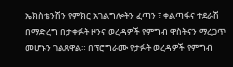ኤክስቴንሽን የምክር አገልግሎትን ፈጣን ፣ ቀልጣፋና ተደራሽ በማድረግ በታቀፉት ዞንና ወረዳዎች የምግብ ዋስትናን ማረጋጥ መሆኑን ገልጸዋል። በፕሮግራሙ የታፉት ወረዳዎች የምግብ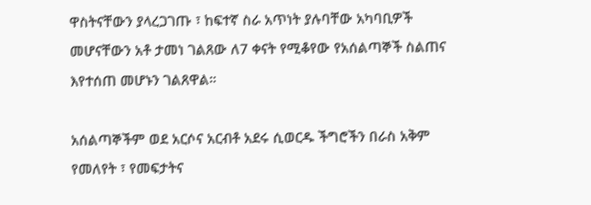ዋስትናቸውን ያላረጋገጡ ፣ ከፍተኛ ስራ አጥነት ያሉባቸው አካባቢዎች መሆናቸውን አቶ ታመነ ገልጸው ለ7 ቀናት የሚቆየው የአሰልጣኞች ስልጠና እየተሰጠ መሆኑን ገልጸዋል።

አሰልጣኞችም ወደ አርሶና አርብቶ አደሩ ሲወርዱ ችግሮችን በራስ አቅም የመለየት ፣ የመፍታትና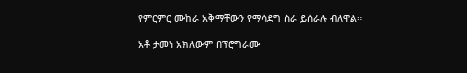የምርምር ሙከራ አቅማቸውን የማሳደግ ስራ ይሰራሉ ብለዋል።

አቶ ታመነ አክለውም በፕሮግራሙ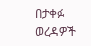በታቀፉ ወረዳዎች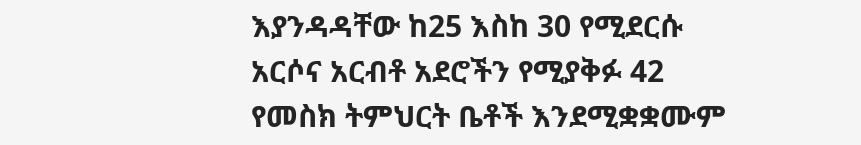እያንዳዳቸው ከ25 እስከ 30 የሚደርሱ አርሶና አርብቶ አደሮችን የሚያቅፉ 42 የመስክ ትምህርት ቤቶች እንደሚቋቋሙም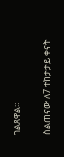ገልጸዋል።

ስልጠናው ለ7 ተከታታይ ቀናት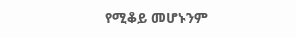የሚቆይ መሆኑንም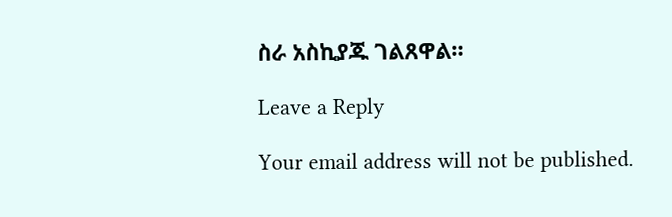ስራ አስኪያጁ ገልጸዋል።

Leave a Reply

Your email address will not be published.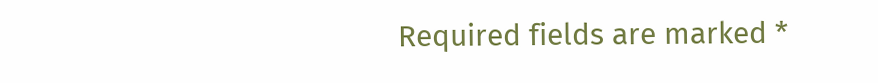Required fields are marked *